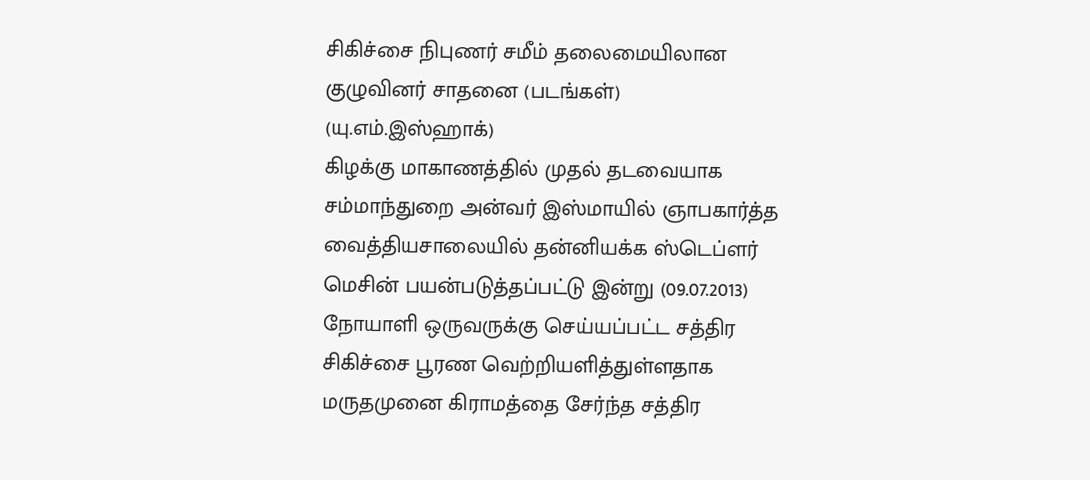சிகிச்சை நிபுணர் சமீம் தலைமையிலான குழுவினர் சாதனை (படங்கள்)
(யு.எம்.இஸ்ஹாக்)
கிழக்கு மாகாணத்தில் முதல் தடவையாக சம்மாந்துறை அன்வர் இஸ்மாயில் ஞாபகார்த்த வைத்தியசாலையில் தன்னியக்க ஸ்டெப்ளர் மெசின் பயன்படுத்தப்பட்டு இன்று (09.07.2013) நோயாளி ஒருவருக்கு செய்யப்பட்ட சத்திர சிகிச்சை பூரண வெற்றியளித்துள்ளதாக மருதமுனை கிராமத்தை சேர்ந்த சத்திர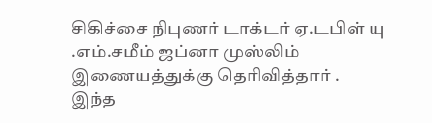சிகிச்சை நிபுணர் டாக்டர் ஏ.டபிள் யு .எம்.சமீம் ஜப்னா முஸ்லிம் இணையத்துக்கு தெரிவித்தார் .
இந்த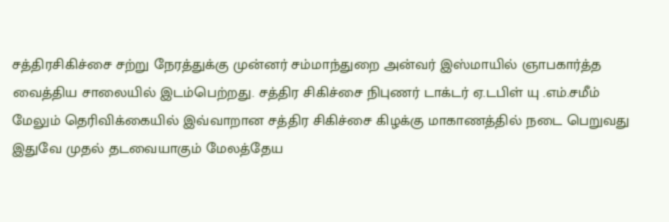சத்திரசிகிச்சை சற்று நேரத்துக்கு முன்னர் சம்மாந்துறை அன்வர் இஸ்மாயில் ஞாபகார்த்த வைத்திய சாலையில் இடம்பெற்றது. சத்திர சிகிச்சை நிபுணர் டாக்டர் ஏ.டபிள் யு .எம்.சமீம் மேலும் தெரிவிக்கையில் இவ்வாறான சத்திர சிகிச்சை கிழக்கு மாகாணத்தில் நடை பெறுவது இதுவே முதல் தடவையாகும் மேலத்தேய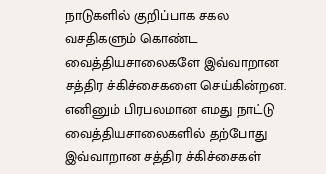நாடுகளில் குறிப்பாக சகல வசதிகளும் கொண்ட வைத்தியசாலைகளே இவ்வாறான சத்திர ச்கிச்சைகளை செய்கின்றன. எனினும் பிரபலமான எமது நாட்டு வைத்தியசாலைகளில் தற்போது இவ்வாறான சத்திர ச்கிச்சைகள்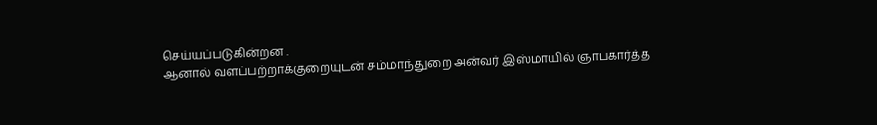செய்யப்படுகின்றன .
ஆனால் வளப்பற்றாக்குறையுடன் சம்மாந்துறை அன்வர் இஸ்மாயில் ஞாபகார்த்த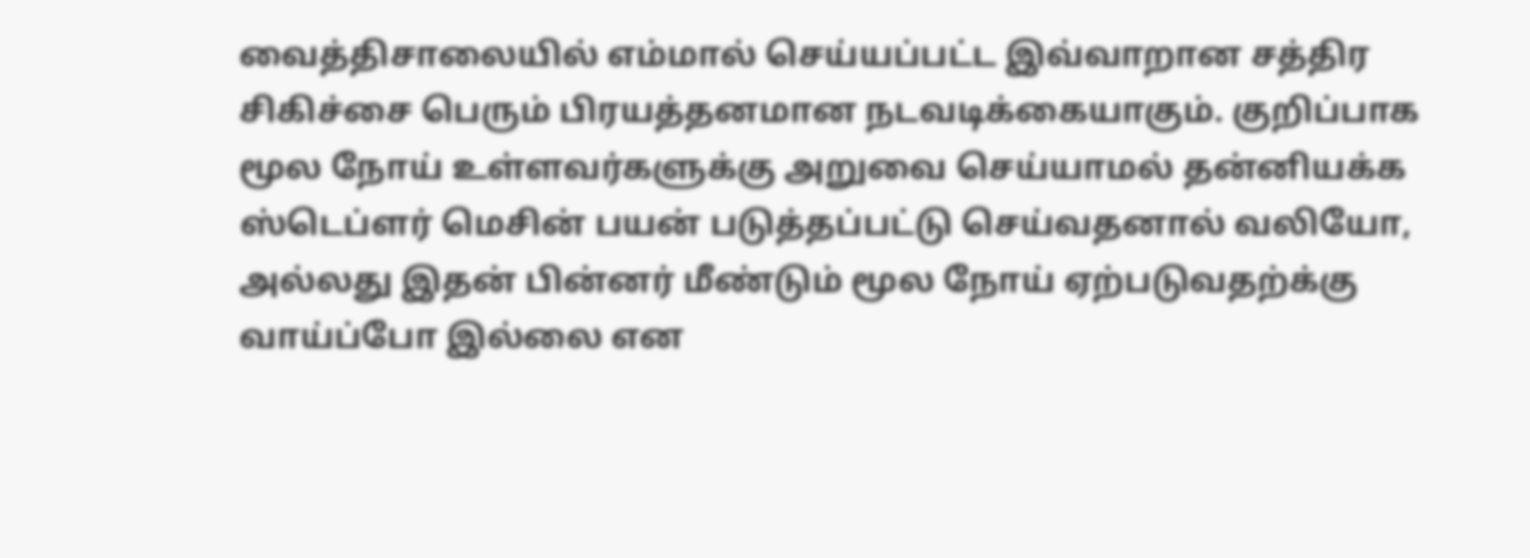வைத்திசாலையில் எம்மால் செய்யப்பட்ட இவ்வாறான சத்திர சிகிச்சை பெரும் பிரயத்தனமான நடவடிக்கையாகும். குறிப்பாக மூல நோய் உள்ளவர்களுக்கு அறுவை செய்யாமல் தன்னியக்க ஸ்டெப்ளர் மெசின் பயன் படுத்தப்பட்டு செய்வதனால் வலியோ, அல்லது இதன் பின்னர் மீண்டும் மூல நோய் ஏற்படுவதற்க்கு வாய்ப்போ இல்லை என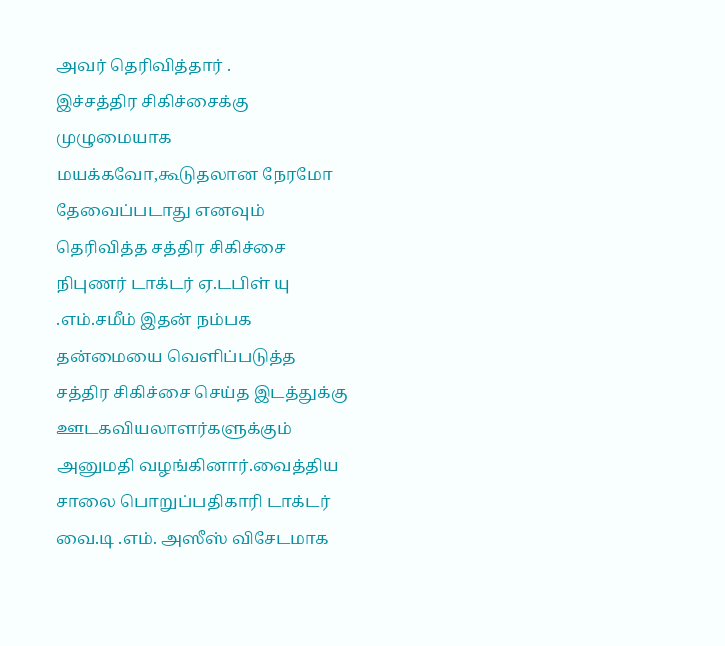அவர் தெரிவித்தார் .
இச்சத்திர சிகிச்சைக்கு முழுமையாக மயக்கவோ,கூடுதலான நேரமோ தேவைப்படாது எனவும் தெரிவித்த சத்திர சிகிச்சை நிபுணர் டாக்டர் ஏ.டபிள் யு .எம்.சமீம் இதன் நம்பக தன்மையை வெளிப்படுத்த சத்திர சிகிச்சை செய்த இடத்துக்கு ஊடகவியலாளர்களுக்கும் அனுமதி வழங்கினார்.வைத்திய சாலை பொறுப்பதிகாரி டாக்டர் வை.டி .எம். அஸீஸ் விசேடமாக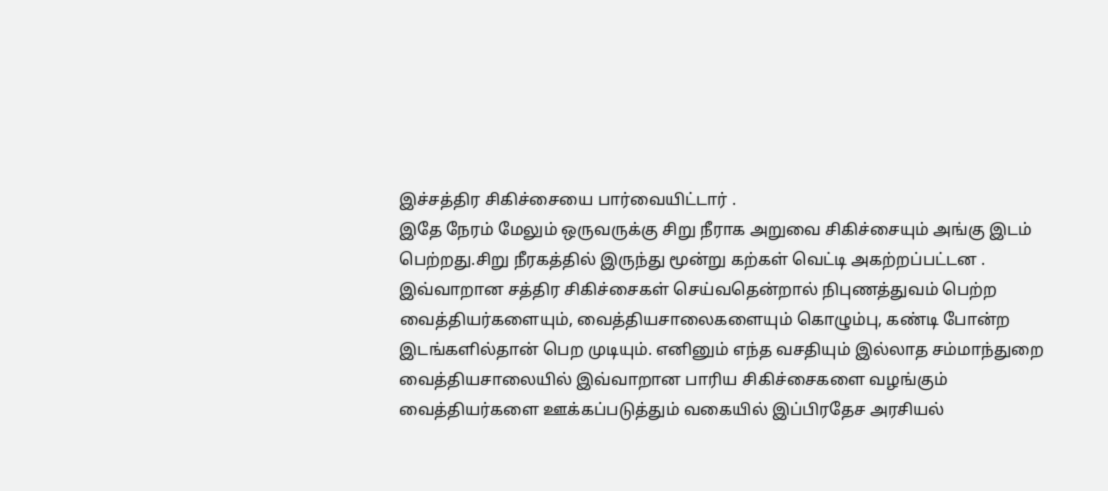இச்சத்திர சிகிச்சையை பார்வையிட்டார் .
இதே நேரம் மேலும் ஒருவருக்கு சிறு நீராக அறுவை சிகிச்சையும் அங்கு இடம் பெற்றது.சிறு நீரகத்தில் இருந்து மூன்று கற்கள் வெட்டி அகற்றப்பட்டன .
இவ்வாறான சத்திர சிகிச்சைகள் செய்வதென்றால் நிபுணத்துவம் பெற்ற வைத்தியர்களையும், வைத்தியசாலைகளையும் கொழும்பு, கண்டி போன்ற இடங்களில்தான் பெற முடியும். எனினும் எந்த வசதியும் இல்லாத சம்மாந்துறை வைத்தியசாலையில் இவ்வாறான பாரிய சிகிச்சைகளை வழங்கும் வைத்தியர்களை ஊக்கப்படுத்தும் வகையில் இப்பிரதேச அரசியல்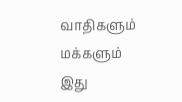வாதிகளும் மக்களும் இது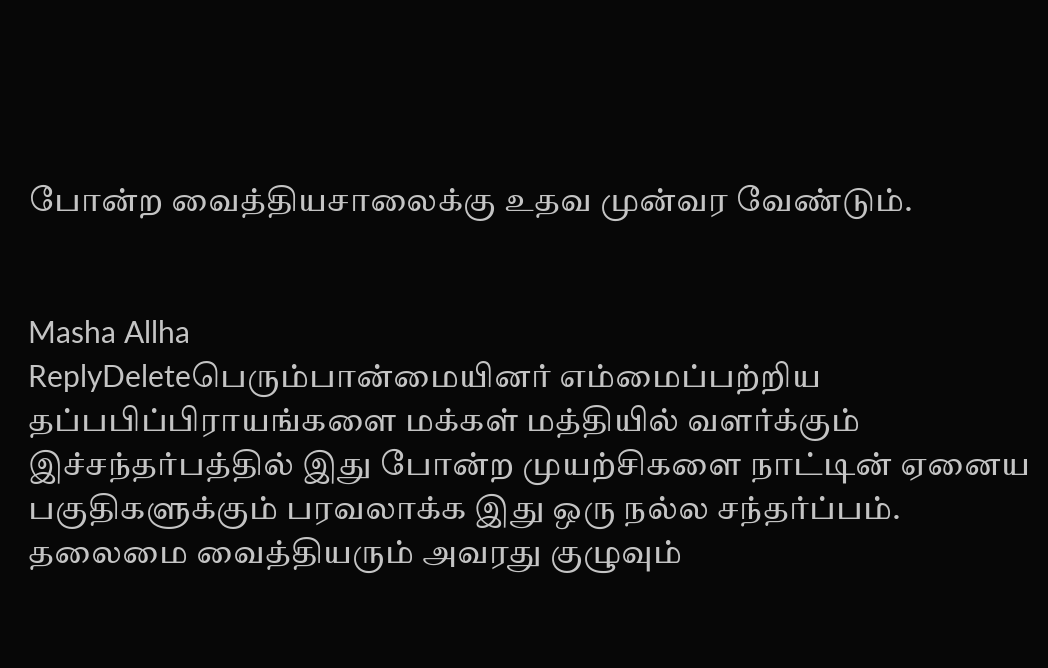போன்ற வைத்தியசாலைக்கு உதவ முன்வர வேண்டும்.


Masha Allha
ReplyDeleteபெரும்பான்மையினர் எம்மைப்பற்றிய தப்பபிப்பிராயங்களை மக்கள் மத்தியில் வளர்க்கும் இச்சந்தர்பத்தில் இது போன்ற முயற்சிகளை நாட்டின் ஏனைய பகுதிகளுக்கும் பரவலாக்க இது ஒரு நல்ல சந்தர்ப்பம். தலைமை வைத்தியரும் அவரது குழுவும்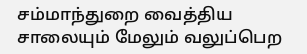சம்மாந்துறை வைத்திய சாலையும் மேலும் வலுப்பெற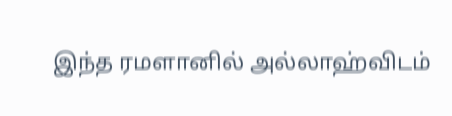இந்த ரமளானில் அல்லாஹ்விடம்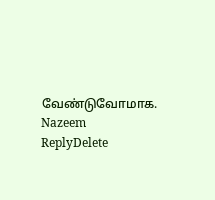வேண்டுவோமாக. Nazeem
ReplyDelete